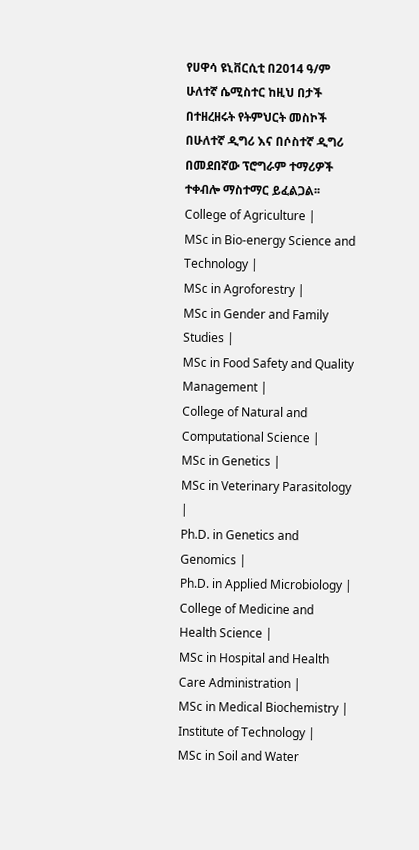የሀዋሳ ዩኒቨርሲቲ በ2014 ዓ/ም ሁለተኛ ሴሚስተር ከዚህ በታች በተዘረዘሩት የትምህርት መስኮች በሁለተኛ ዲግሪ እና በሶስተኛ ዲግሪ በመደበኛው ፕሮግራም ተማሪዎች ተቀብሎ ማስተማር ይፈልጋል፡፡
College of Agriculture |
MSc in Bio-energy Science and Technology |
MSc in Agroforestry |
MSc in Gender and Family Studies |
MSc in Food Safety and Quality Management |
College of Natural and Computational Science |
MSc in Genetics |
MSc in Veterinary Parasitology |
Ph.D. in Genetics and Genomics |
Ph.D. in Applied Microbiology |
College of Medicine and Health Science |
MSc in Hospital and Health Care Administration |
MSc in Medical Biochemistry |
Institute of Technology |
MSc in Soil and Water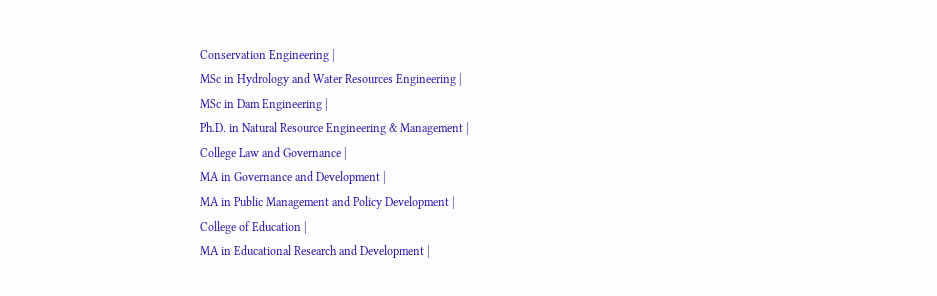Conservation Engineering |
MSc in Hydrology and Water Resources Engineering |
MSc in Dam Engineering |
Ph.D. in Natural Resource Engineering & Management |
College Law and Governance |
MA in Governance and Development |
MA in Public Management and Policy Development |
College of Education |
MA in Educational Research and Development |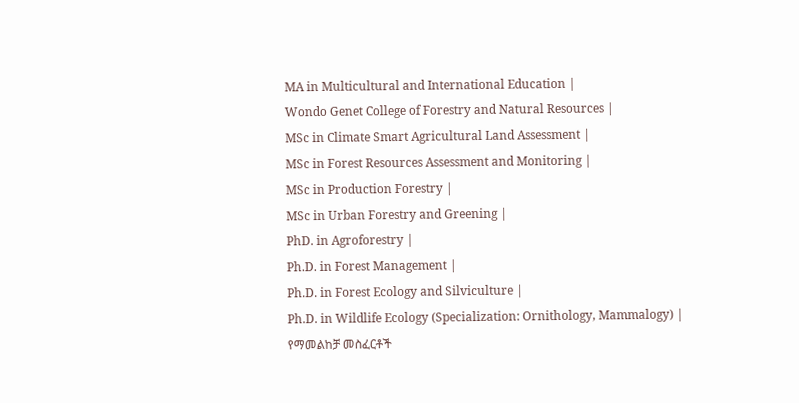MA in Multicultural and International Education |
Wondo Genet College of Forestry and Natural Resources |
MSc in Climate Smart Agricultural Land Assessment |
MSc in Forest Resources Assessment and Monitoring |
MSc in Production Forestry |
MSc in Urban Forestry and Greening |
PhD. in Agroforestry |
Ph.D. in Forest Management |
Ph.D. in Forest Ecology and Silviculture |
Ph.D. in Wildlife Ecology (Specialization: Ornithology, Mammalogy) |
የማመልከቻ መስፈርቶች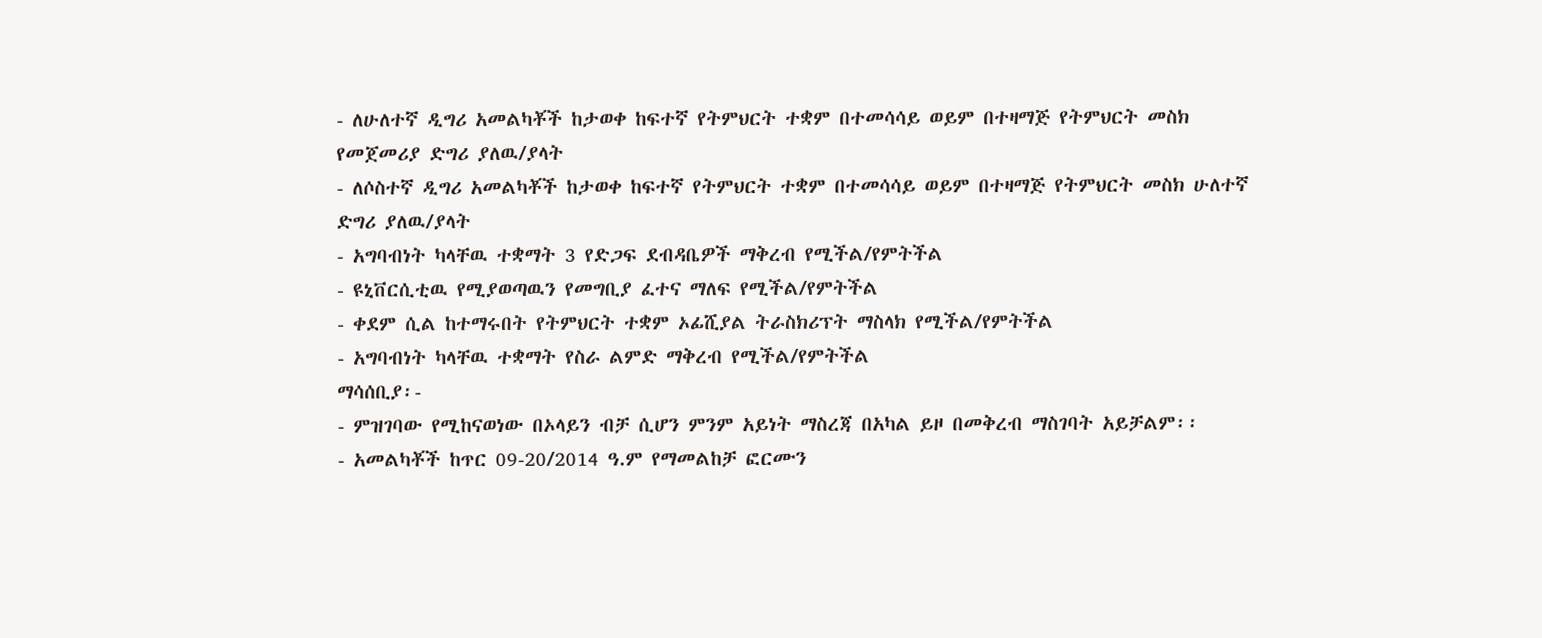- ለሁለተኛ ዲግሪ አመልካቾች ከታወቀ ከፍተኛ የትምህርት ተቋም በተመሳሳይ ወይም በተዛማጅ የትምህርት መስክ የመጀመሪያ ድግሪ ያለዉ/ያላት
- ለሶስተኛ ዲግሪ አመልካቾች ከታወቀ ከፍተኛ የትምህርት ተቋም በተመሳሳይ ወይም በተዛማጅ የትምህርት መስክ ሁለተኛ ድግሪ ያለዉ/ያላት
- አግባብነት ካላቸዉ ተቋማት 3 የድጋፍ ደብዳቤዎች ማቅረብ የሚችል/የምትችል
- ዩኒቨርሲቲዉ የሚያወጣዉን የመግቢያ ፈተና ማለፍ የሚችል/የምትችል
- ቀደም ሲል ከተማሩበት የትምህርት ተቋም ኦፊሺያል ትራስክሪፕት ማስላክ የሚችል/የምትችል
- አግባብነት ካላቸዉ ተቋማት የስራ ልምድ ማቅረብ የሚችል/የምትችል
ማሳሰቢያ፡-
- ምዝገባው የሚከናወነው በኦላይን ብቻ ሲሆን ምንም አይነት ማስረጃ በአካል ይዞ በመቅረብ ማስገባት አይቻልም፡፡
- አመልካቾች ከጥር 09-20/2014 ዓ.ም የማመልከቻ ፎርሙን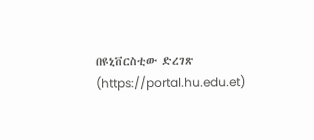በዩኒቨርስቲው ድረገጽ (https://portal.hu.edu.et)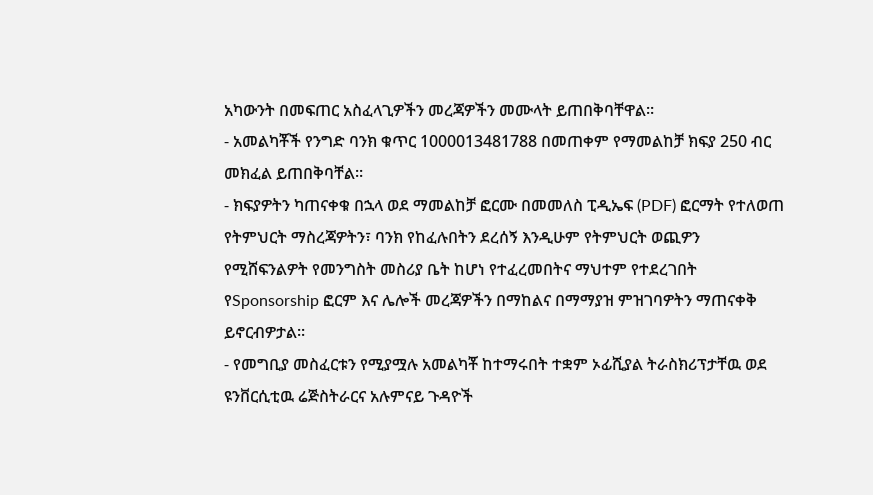አካውንት በመፍጠር አስፈላጊዎችን መረጃዎችን መሙላት ይጠበቅባቸዋል።
- አመልካቾች የንግድ ባንክ ቁጥር 1000013481788 በመጠቀም የማመልከቻ ክፍያ 250 ብር መክፈል ይጠበቅባቸል።
- ክፍያዎትን ካጠናቀቁ በኋላ ወደ ማመልከቻ ፎርሙ በመመለስ ፒዲኤፍ (PDF) ፎርማት የተለወጠ የትምህርት ማስረጃዎትን፣ ባንክ የከፈሉበትን ደረሰኝ እንዲሁም የትምህርት ወጪዎን የሚሸፍንልዎት የመንግስት መስሪያ ቤት ከሆነ የተፈረመበትና ማህተም የተደረገበት የSponsorship ፎርም እና ሌሎች መረጃዎችን በማከልና በማማያዝ ምዝገባዎትን ማጠናቀቅ ይኖርብዎታል፡፡
- የመግቢያ መስፈርቱን የሚያሟሉ አመልካቾ ከተማሩበት ተቋም ኦፊሺያል ትራስክሪፕታቸዉ ወደ ዩንቨርሲቲዉ ሬጅስትራርና አሉምናይ ጉዳዮች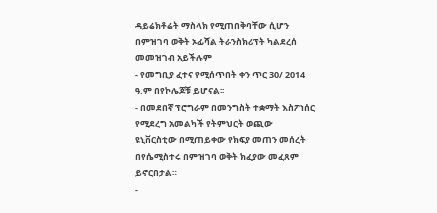ዳይሬክቶሬት ማስላክ የሚጠበቅባቸው ሲሆን በምዝገባ ወቅት ኦፊሻል ትራንስክሪፕት ካልደረሰ መመዝገብ አይችሉም
- የመግቢያ ፈተና የሚሰጥበት ቀን ጥር 30/ 2014 ዓ.ም በየኮሌጆቹ ይሆናል፡፡
- በመደበኛ ፕሮግራም በመንግስት ተቋማት እስፖነሰር የሚደረግ አመልካች የትምህርት ወጪው ዩኒቨርስቲው በሚጠይቀው የክፍያ መጠን መሰረት በየሴሚስተሩ በምዝገባ ወቅት ክፈያው መፈጸም ይኖርበታል።
-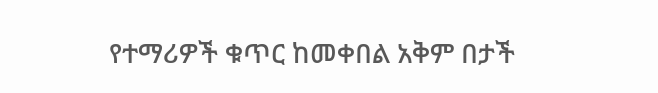የተማሪዎች ቁጥር ከመቀበል አቅም በታች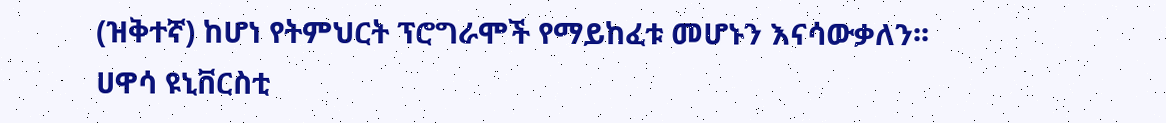(ዝቅተኛ) ከሆነ የትምህርት ፕሮግራሞች የማይከፈቱ መሆኑን እናሳውቃለን፡፡
ሀዋሳ ዩኒቨርስቲ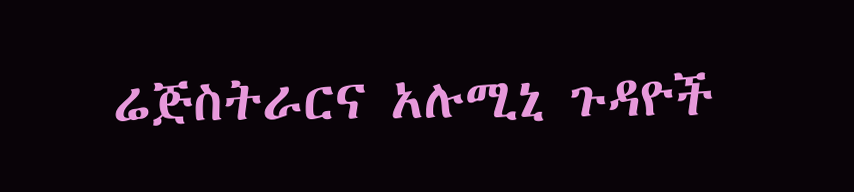ሬጅስትራርና አሉሚኒ ጉዳዮች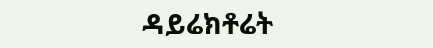ዳይሬክቶሬት